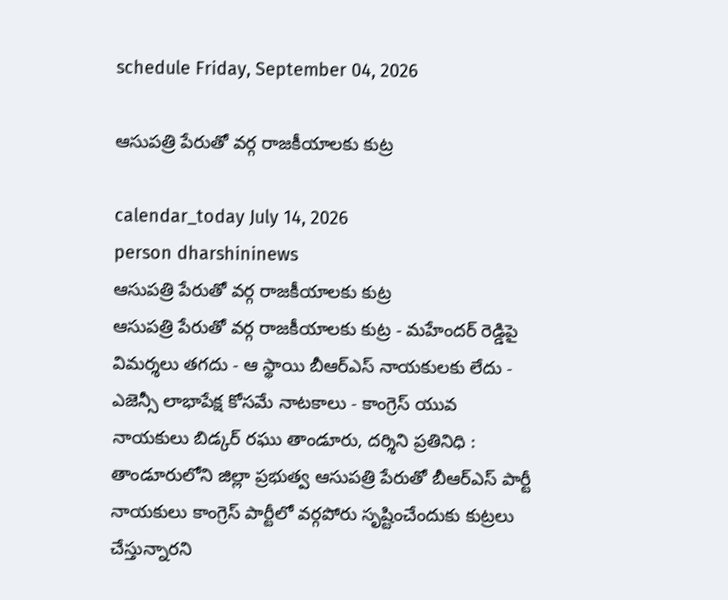schedule Friday, September 04, 2026

ఆసుపత్రి పేరుతో వర్గ రాజకీయాలకు కుట్ర

calendar_today July 14, 2026
person dharshininews
ఆసుపత్రి పేరుతో వర్గ రాజకీయాలకు కుట్ర
ఆసుపత్రి పేరుతో వర్గ రాజకీయాలకు కుట్ర - మహేందర్ రెడ్డిపై విమర్శలు తగదు - ఆ స్థాయి బీఆర్ఎస్ నాయకులకు లేదు - ఎజెన్సీ లాభాపేక్ష కోసమే నాటకాలు - కాంగ్రెస్ యువ నాయకులు బిడ్కర్ రఘు తాండూరు, దర్శిని ప్రతినిధి : తాండూరులోని జిల్లా ప్రభుత్వ ఆసుపత్రి పేరుతో బీఆర్ఎస్ పార్టీ నాయకులు కాంగ్రెస్‌ పార్టీలో వర్గపోరు సృష్టించేందుకు కుట్రలు చేస్తున్నారని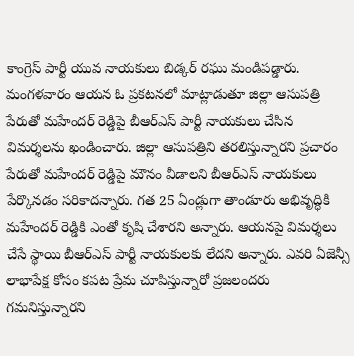కాంగ్రెస్ పార్టీ యువ నాయకులు బిడ్కర్ రఘు మండిపడ్డారు. మంగళవారం ఆయన ఓ ప్రకటనలో మాట్లాడుతూ జిల్లా ఆసుపత్రి పేరుతో మహేందర్ రెడ్డిపై బీఆర్ఎస్ పార్టీ నాయకులు చేసిన విమర్శలను ఖండించారు. జిల్లా ఆసుపత్రిని తరలిస్తున్నారని ప్రచారం పేరుతో మహేందర్ రెడ్డిపై మౌనం వీడాలని బీఆర్ఎస్ నాయకులు పేర్కొనడం సరికాదన్నారు. గత 25 ఏండ్లుగా తాండూరు అభివృద్ధికి మహేందర్ రెడ్డికి ఎంతో కృషి చేశారని అన్నారు. ఆయనపై విమర్శలు చేసే స్థాయి బీఆర్ఎస్ పార్టీ నాయకులకు లేదని అన్నారు. ఎవరి ఏజెన్సీ లాభాపేక్ష కోసం కపట ప్రేమ చూపిస్తున్నారో ప్రజలందరు గమనిస్తున్నారని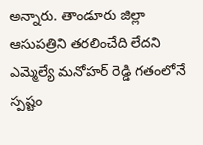అన్నారు. తాండూరు జిల్లా ఆసుపత్రిని తరలించేది లేదని ఎమ్మెల్యే మనోహర్ రెడ్డి గతంలోనే స్పష్టం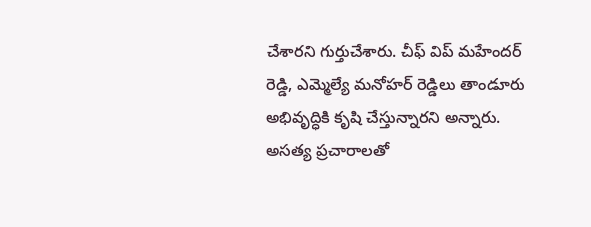చేశారని గుర్తుచేశారు. చీఫ్‌ విప్ మహేందర్ రెడ్డి, ఎమ్మెల్యే మనోహర్ రెడ్డిలు తాండూరు అభివృద్ధికి కృషి చేస్తున్నారని అన్నారు. అసత్య ప్రచారాలతో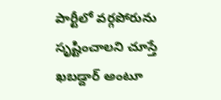పార్టీలో వర్గపోరును సృష్టించాలని చూస్తే ఖబడ్దార్ అంటూ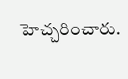హెచ్చరించారు.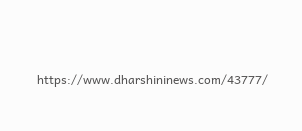https://www.dharshininews.com/43777/